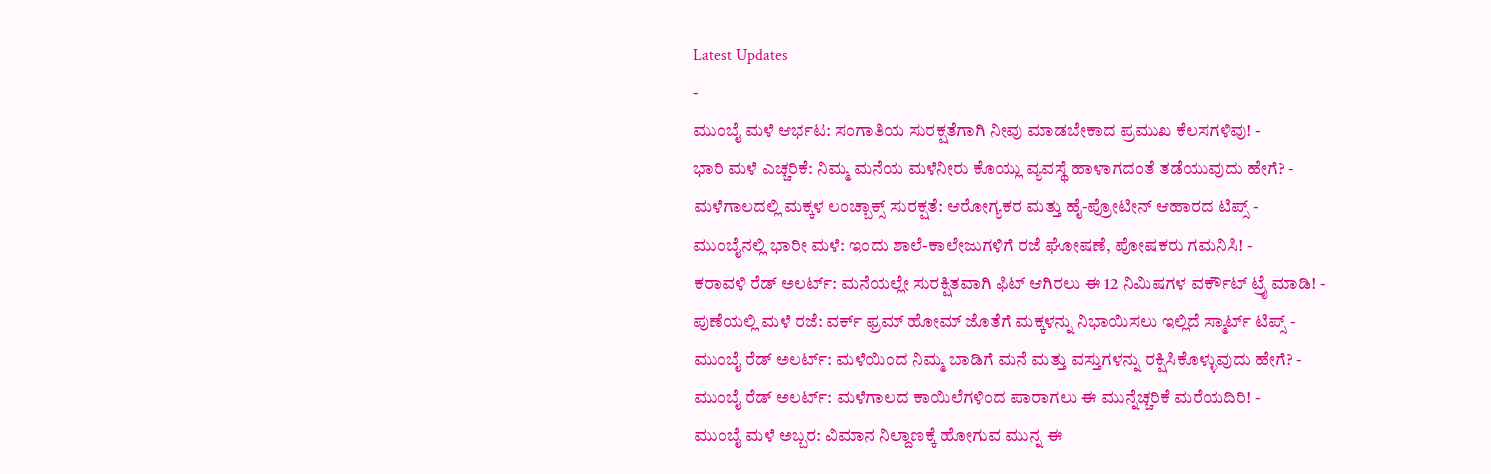Latest Updates
-
ಮುಂಬೈ ಮಳೆ ಆರ್ಭಟ: ಸಂಗಾತಿಯ ಸುರಕ್ಷತೆಗಾಗಿ ನೀವು ಮಾಡಬೇಕಾದ ಪ್ರಮುಖ ಕೆಲಸಗಳಿವು! -
ಭಾರಿ ಮಳೆ ಎಚ್ಚರಿಕೆ: ನಿಮ್ಮ ಮನೆಯ ಮಳೆನೀರು ಕೊಯ್ಲು ವ್ಯವಸ್ಥೆ ಹಾಳಾಗದಂತೆ ತಡೆಯುವುದು ಹೇಗೆ? -
ಮಳೆಗಾಲದಲ್ಲಿ ಮಕ್ಕಳ ಲಂಚ್ಬಾಕ್ಸ್ ಸುರಕ್ಷತೆ: ಆರೋಗ್ಯಕರ ಮತ್ತು ಹೈ-ಪ್ರೋಟೀನ್ ಆಹಾರದ ಟಿಪ್ಸ್ -
ಮುಂಬೈನಲ್ಲಿ ಭಾರೀ ಮಳೆ: ಇಂದು ಶಾಲೆ-ಕಾಲೇಜುಗಳಿಗೆ ರಜೆ ಘೋಷಣೆ, ಪೋಷಕರು ಗಮನಿಸಿ! -
ಕರಾವಳಿ ರೆಡ್ ಅಲರ್ಟ್: ಮನೆಯಲ್ಲೇ ಸುರಕ್ಷಿತವಾಗಿ ಫಿಟ್ ಆಗಿರಲು ಈ 12 ನಿಮಿಷಗಳ ವರ್ಕೌಟ್ ಟ್ರೈ ಮಾಡಿ! -
ಪುಣೆಯಲ್ಲಿ ಮಳೆ ರಜೆ: ವರ್ಕ್ ಫ್ರಮ್ ಹೋಮ್ ಜೊತೆಗೆ ಮಕ್ಕಳನ್ನು ನಿಭಾಯಿಸಲು ಇಲ್ಲಿದೆ ಸ್ಮಾರ್ಟ್ ಟಿಪ್ಸ್ -
ಮುಂಬೈ ರೆಡ್ ಅಲರ್ಟ್: ಮಳೆಯಿಂದ ನಿಮ್ಮ ಬಾಡಿಗೆ ಮನೆ ಮತ್ತು ವಸ್ತುಗಳನ್ನು ರಕ್ಷಿಸಿಕೊಳ್ಳುವುದು ಹೇಗೆ? -
ಮುಂಬೈ ರೆಡ್ ಅಲರ್ಟ್: ಮಳೆಗಾಲದ ಕಾಯಿಲೆಗಳಿಂದ ಪಾರಾಗಲು ಈ ಮುನ್ನೆಚ್ಚರಿಕೆ ಮರೆಯದಿರಿ! -
ಮುಂಬೈ ಮಳೆ ಅಬ್ಬರ: ವಿಮಾನ ನಿಲ್ದಾಣಕ್ಕೆ ಹೋಗುವ ಮುನ್ನ ಈ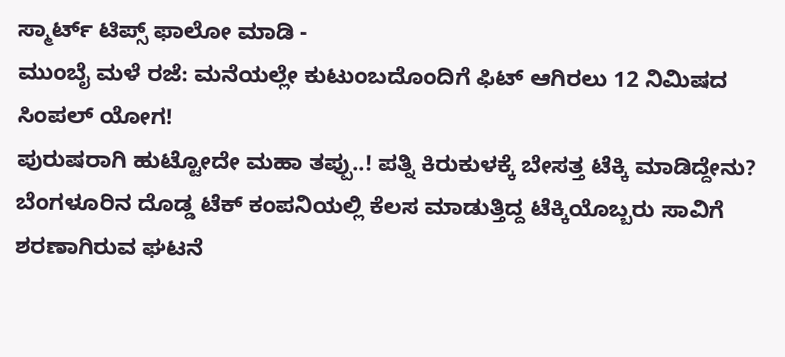ಸ್ಮಾರ್ಟ್ ಟಿಪ್ಸ್ ಫಾಲೋ ಮಾಡಿ -
ಮುಂಬೈ ಮಳೆ ರಜೆ: ಮನೆಯಲ್ಲೇ ಕುಟುಂಬದೊಂದಿಗೆ ಫಿಟ್ ಆಗಿರಲು 12 ನಿಮಿಷದ ಸಿಂಪಲ್ ಯೋಗ!
ಪುರುಷರಾಗಿ ಹುಟ್ಟೋದೇ ಮಹಾ ತಪ್ಪು..! ಪತ್ನಿ ಕಿರುಕುಳಕ್ಕೆ ಬೇಸತ್ತ ಟೆಕ್ಕಿ ಮಾಡಿದ್ದೇನು?
ಬೆಂಗಳೂರಿನ ದೊಡ್ಡ ಟೆಕ್ ಕಂಪನಿಯಲ್ಲಿ ಕೆಲಸ ಮಾಡುತ್ತಿದ್ದ ಟೆಕ್ಕಿಯೊಬ್ಬರು ಸಾವಿಗೆ ಶರಣಾಗಿರುವ ಘಟನೆ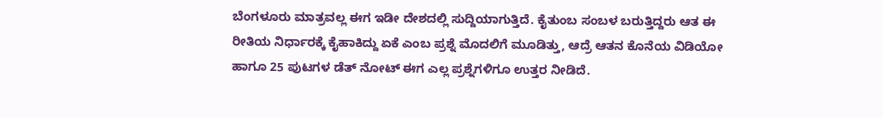ಬೆಂಗಳೂರು ಮಾತ್ರವಲ್ಲ ಈಗ ಇಡೀ ದೇಶದಲ್ಲಿ ಸುದ್ದಿಯಾಗುತ್ತಿದೆ. ಕೈತುಂಬ ಸಂಬಳ ಬರುತ್ತಿದ್ದರು ಆತ ಈ ರೀತಿಯ ನಿರ್ಧಾರಕ್ಕೆ ಕೈಹಾಕಿದ್ದು ಏಕೆ ಎಂಬ ಪ್ರಶ್ನೆ ಮೊದಲಿಗೆ ಮೂಡಿತ್ತು, ಆದ್ರೆ ಆತನ ಕೊನೆಯ ವಿಡಿಯೋ ಹಾಗೂ 25 ಪುಟಗಳ ಡೆತ್ ನೋಟ್ ಈಗ ಎಲ್ಲ ಪ್ರಶ್ನೆಗಳಿಗೂ ಉತ್ತರ ನೀಡಿದೆ.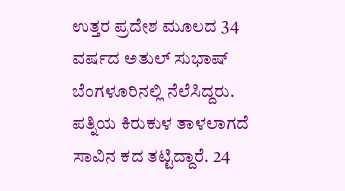ಉತ್ತರ ಪ್ರದೇಶ ಮೂಲದ 34 ವರ್ಷದ ಅತುಲ್ ಸುಭಾಷ್ ಬೆಂಗಳೂರಿನಲ್ಲಿ ನೆಲೆಸಿದ್ದರು. ಪತ್ನಿಯ ಕಿರುಕುಳ ತಾಳಲಾಗದೆ ಸಾವಿನ ಕದ ತಟ್ಟಿದ್ದಾರೆ. 24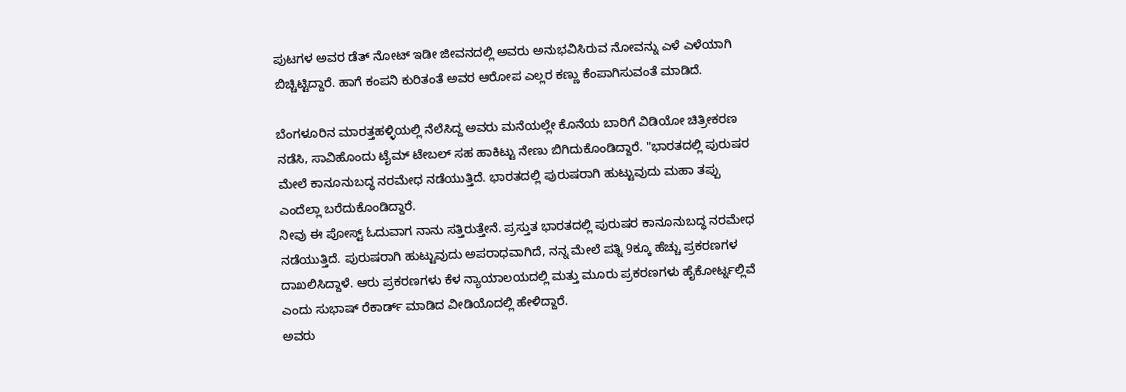ಪುಟಗಳ ಅವರ ಡೆತ್ ನೋಟ್ ಇಡೀ ಜೀವನದಲ್ಲಿ ಅವರು ಅನುಭವಿಸಿರುವ ನೋವನ್ನು ಎಳೆ ಎಳೆಯಾಗಿ ಬಿಚ್ಚಿಟ್ಟಿದ್ದಾರೆ. ಹಾಗೆ ಕಂಪನಿ ಕುರಿತಂತೆ ಅವರ ಆರೋಪ ಎಲ್ಲರ ಕಣ್ಣು ಕೆಂಪಾಗಿಸುವಂತೆ ಮಾಡಿದೆ.

ಬೆಂಗಳೂರಿನ ಮಾರತ್ತಹಳ್ಳಿಯಲ್ಲಿ ನೆಲೆಸಿದ್ದ ಅವರು ಮನೆಯಲ್ಲೇ ಕೊನೆಯ ಬಾರಿಗೆ ವಿಡಿಯೋ ಚಿತ್ರೀಕರಣ ನಡೆಸಿ, ಸಾವಿಹೊಂದು ಟೈಮ್ ಟೇಬಲ್ ಸಹ ಹಾಕಿಟ್ಟು ನೇಣು ಬಿಗಿದುಕೊಂಡಿದ್ದಾರೆ. "ಭಾರತದಲ್ಲಿ ಪುರುಷರ ಮೇಲೆ ಕಾನೂನುಬದ್ಧ ನರಮೇಧ ನಡೆಯುತ್ತಿದೆ. ಭಾರತದಲ್ಲಿ ಪುರುಷರಾಗಿ ಹುಟ್ಟುವುದು ಮಹಾ ತಪ್ಪು ಎಂದೆಲ್ಲಾ ಬರೆದುಕೊಂಡಿದ್ದಾರೆ.
ನೀವು ಈ ಪೋಸ್ಟ್ ಓದುವಾಗ ನಾನು ಸತ್ತಿರುತ್ತೇನೆ. ಪ್ರಸ್ತುತ ಭಾರತದಲ್ಲಿ ಪುರುಷರ ಕಾನೂನುಬದ್ಧ ನರಮೇಧ ನಡೆಯುತ್ತಿದೆ. ಪುರುಷರಾಗಿ ಹುಟ್ಟುವುದು ಅಪರಾಧವಾಗಿದೆ, ನನ್ನ ಮೇಲೆ ಪತ್ನಿ 9ಕ್ಕೂ ಹೆಚ್ಚು ಪ್ರಕರಣಗಳ ದಾಖಲಿಸಿದ್ದಾಳೆ. ಆರು ಪ್ರಕರಣಗಳು ಕೆಳ ನ್ಯಾಯಾಲಯದಲ್ಲಿ ಮತ್ತು ಮೂರು ಪ್ರಕರಣಗಳು ಹೈಕೋರ್ಟ್ನಲ್ಲಿವೆ ಎಂದು ಸುಭಾಷ್ ರೆಕಾರ್ಡ್ ಮಾಡಿದ ವೀಡಿಯೊದಲ್ಲಿ ಹೇಳಿದ್ದಾರೆ.
ಅವರು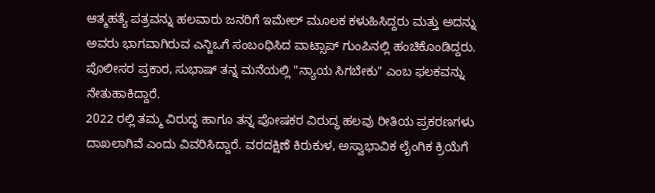ಆತ್ಮಹತ್ಯೆ ಪತ್ರವನ್ನು ಹಲವಾರು ಜನರಿಗೆ ಇಮೇಲ್ ಮೂಲಕ ಕಳುಹಿಸಿದ್ದರು ಮತ್ತು ಅದನ್ನು ಅವರು ಭಾಗವಾಗಿರುವ ಎನ್ಜಿಒಗೆ ಸಂಬಂಧಿಸಿದ ವಾಟ್ಸಾಪ್ ಗುಂಪಿನಲ್ಲಿ ಹಂಚಿಕೊಂಡಿದ್ದರು. ಪೊಲೀಸರ ಪ್ರಕಾರ, ಸುಭಾಷ್ ತನ್ನ ಮನೆಯಲ್ಲಿ "ನ್ಯಾಯ ಸಿಗಬೇಕು" ಎಂಬ ಫಲಕವನ್ನು ನೇತುಹಾಕಿದ್ದಾರೆ.
2022 ರಲ್ಲಿ ತಮ್ಮ ವಿರುದ್ಧ ಹಾಗೂ ತನ್ನ ಪೋಷಕರ ವಿರುದ್ಧ ಹಲವು ರೀತಿಯ ಪ್ರಕರಣಗಳು ದಾಖಲಾಗಿವೆ ಎಂದು ವಿವರಿಸಿದ್ದಾರೆ. ವರದಕ್ಷಿಣೆ ಕಿರುಕುಳ, ಅಸ್ವಾಭಾವಿಕ ಲೈಂಗಿಕ ಕ್ರಿಯೆಗೆ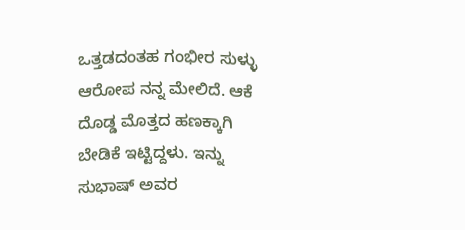ಒತ್ತಡದಂತಹ ಗಂಭೀರ ಸುಳ್ಳು ಆರೋಪ ನನ್ನ ಮೇಲಿದೆ. ಆಕೆ ದೊಡ್ಡ ಮೊತ್ತದ ಹಣಕ್ಕಾಗಿ ಬೇಡಿಕೆ ಇಟ್ಟಿದ್ದಳು. ಇನ್ನು ಸುಭಾಷ್ ಅವರ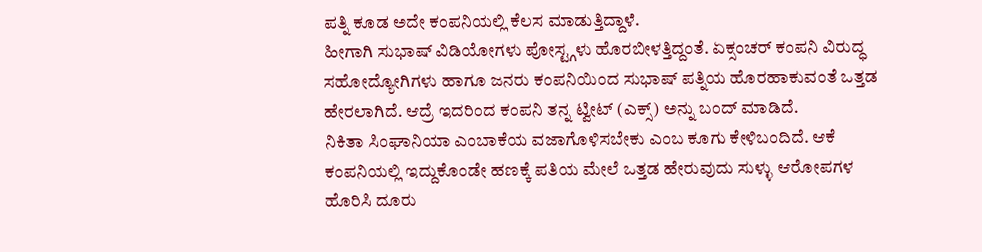ಪತ್ನಿ ಕೂಡ ಅದೇ ಕಂಪನಿಯಲ್ಲಿ ಕೆಲಸ ಮಾಡುತ್ತಿದ್ದಾಳೆ.
ಹೀಗಾಗಿ ಸುಭಾಷ್ ವಿಡಿಯೋಗಳು ಪೋಸ್ಟ್ಗಳು ಹೊರಬೀಳತ್ತಿದ್ದಂತೆ. ಏಕ್ಸಂಚರ್ ಕಂಪನಿ ವಿರುದ್ಧ ಸಹೋದ್ಯೋಗಿಗಳು ಹಾಗೂ ಜನರು ಕಂಪನಿಯಿಂದ ಸುಭಾಷ್ ಪತ್ನಿಯ ಹೊರಹಾಕುವಂತೆ ಒತ್ತಡ ಹೇರಲಾಗಿದೆ. ಆದ್ರೆ ಇದರಿಂದ ಕಂಪನಿ ತನ್ನ ಟ್ವೀಟ್ (ಎಕ್ಸ್) ಅನ್ನು ಬಂದ್ ಮಾಡಿದೆ.
ನಿಕಿತಾ ಸಿಂಘಾನಿಯಾ ಎಂಬಾಕೆಯ ವಜಾಗೊಳಿಸಬೇಕು ಎಂಬ ಕೂಗು ಕೇಳಿಬಂದಿದೆ. ಆಕೆ ಕಂಪನಿಯಲ್ಲಿ ಇದ್ದುಕೊಂಡೇ ಹಣಕ್ಕೆ ಪತಿಯ ಮೇಲೆ ಒತ್ತಡ ಹೇರುವುದು ಸುಳ್ಳು ಆರೋಪಗಳ ಹೊರಿಸಿ ದೂರು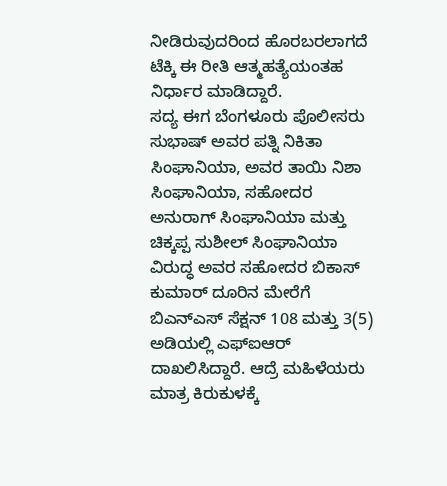ನೀಡಿರುವುದರಿಂದ ಹೊರಬರಲಾಗದೆ ಟೆಕ್ಕಿ ಈ ರೀತಿ ಆತ್ಮಹತ್ಯೆಯಂತಹ ನಿರ್ಧಾರ ಮಾಡಿದ್ದಾರೆ.
ಸದ್ಯ ಈಗ ಬೆಂಗಳೂರು ಪೊಲೀಸರು ಸುಭಾಷ್ ಅವರ ಪತ್ನಿ ನಿಕಿತಾ ಸಿಂಘಾನಿಯಾ, ಅವರ ತಾಯಿ ನಿಶಾ ಸಿಂಘಾನಿಯಾ, ಸಹೋದರ ಅನುರಾಗ್ ಸಿಂಘಾನಿಯಾ ಮತ್ತು ಚಿಕ್ಕಪ್ಪ ಸುಶೀಲ್ ಸಿಂಘಾನಿಯಾ ವಿರುದ್ಧ ಅವರ ಸಹೋದರ ಬಿಕಾಸ್ ಕುಮಾರ್ ದೂರಿನ ಮೇರೆಗೆ ಬಿಎನ್ಎಸ್ ಸೆಕ್ಷನ್ 108 ಮತ್ತು 3(5) ಅಡಿಯಲ್ಲಿ ಎಫ್ಐಆರ್ ದಾಖಲಿಸಿದ್ದಾರೆ. ಆದ್ರೆ ಮಹಿಳೆಯರು ಮಾತ್ರ ಕಿರುಕುಳಕ್ಕೆ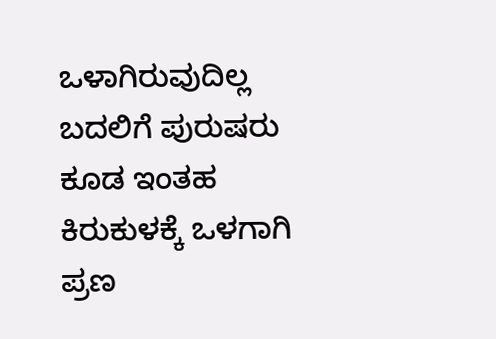ಒಳಾಗಿರುವುದಿಲ್ಲ ಬದಲಿಗೆ ಪುರುಷರು ಕೂಡ ಇಂತಹ ಕಿರುಕುಳಕ್ಕೆ ಒಳಗಾಗಿ ಪ್ರಣ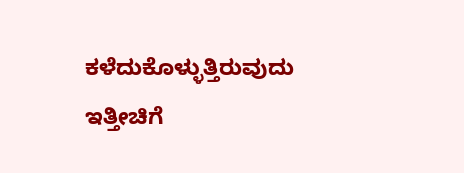ಕಳೆದುಕೊಳ್ಳುತ್ತಿರುವುದು ಇತ್ತೀಚಿಗೆ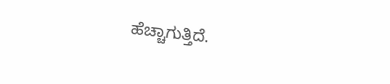ಹೆಚ್ಚಾಗುತ್ತಿದೆ.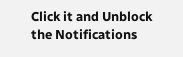Click it and Unblock the Notifications